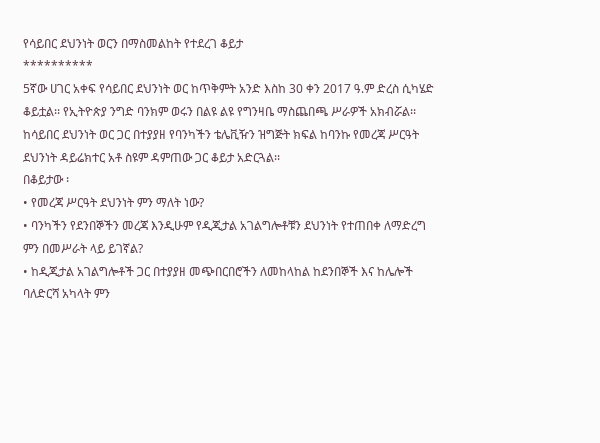የሳይበር ደህንነት ወርን በማስመልከት የተደረገ ቆይታ
**********
5ኛው ሀገር አቀፍ የሳይበር ደህንነት ወር ከጥቅምት አንድ እስከ 30 ቀን 2017 ዓ.ም ድረስ ሲካሄድ ቆይቷል፡፡ የኢትዮጵያ ንግድ ባንክም ወሩን በልዩ ልዩ የግንዛቤ ማስጨበጫ ሥራዎች አክብሯል፡፡
ከሳይበር ደህንነት ወር ጋር በተያያዘ የባንካችን ቴሌቪዥን ዝግጅት ክፍል ከባንኩ የመረጃ ሥርዓት ደህንነት ዳይሬክተር አቶ ስዩም ዳምጠው ጋር ቆይታ አድርጓል፡፡
በቆይታው ፡
• የመረጃ ሥርዓት ደህንነት ምን ማለት ነው?
• ባንካችን የደንበኞችን መረጃ እንዲሁም የዲጂታል አገልግሎቶቹን ደህንነት የተጠበቀ ለማድረግ ምን በመሥራት ላይ ይገኛል?
• ከዲጂታል አገልግሎቶች ጋር በተያያዘ መጭበርበሮችን ለመከላከል ከደንበኞች እና ከሌሎች ባለድርሻ አካላት ምን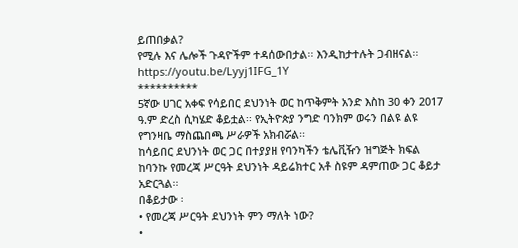ይጠበቃል?
የሚሉ እና ሌሎች ጉዳዮችም ተዳሰውበታል፡፡ እንዲከታተሉት ጋብዘናል፡፡
https://youtu.be/Lyyj1IFG_1Y
**********
5ኛው ሀገር አቀፍ የሳይበር ደህንነት ወር ከጥቅምት አንድ እስከ 30 ቀን 2017 ዓ.ም ድረስ ሲካሄድ ቆይቷል፡፡ የኢትዮጵያ ንግድ ባንክም ወሩን በልዩ ልዩ የግንዛቤ ማስጨበጫ ሥራዎች አክብሯል፡፡
ከሳይበር ደህንነት ወር ጋር በተያያዘ የባንካችን ቴሌቪዥን ዝግጅት ክፍል ከባንኩ የመረጃ ሥርዓት ደህንነት ዳይሬክተር አቶ ስዩም ዳምጠው ጋር ቆይታ አድርጓል፡፡
በቆይታው ፡
• የመረጃ ሥርዓት ደህንነት ምን ማለት ነው?
•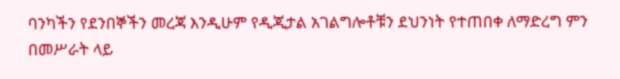ባንካችን የደንበኞችን መረጃ እንዲሁም የዲጂታል አገልግሎቶቹን ደህንነት የተጠበቀ ለማድረግ ምን በመሥራት ላይ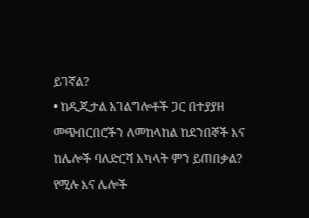ይገኛል?
• ከዲጂታል አገልግሎቶች ጋር በተያያዘ መጭበርበሮችን ለመከላከል ከደንበኞች እና ከሌሎች ባለድርሻ አካላት ምን ይጠበቃል?
የሚሉ እና ሌሎች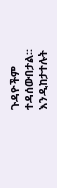ጉዳዮችም ተዳሰውበታል፡፡ እንዲከታተሉት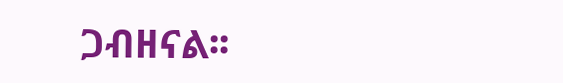ጋብዘናል፡፡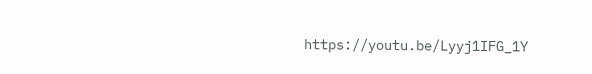https://youtu.be/Lyyj1IFG_1Y